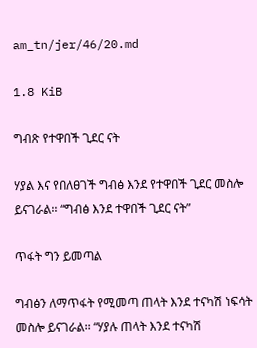am_tn/jer/46/20.md

1.8 KiB

ግብጽ የተዋበች ጊደር ናት

ሃያል እና የበለፀገች ግብፅ እንደ የተዋበች ጊደር መስሎ ይናገራል፡፡ “ግብፅ እንደ ተዋበች ጊደር ናት”

ጥፋት ግን ይመጣል

ግብፅን ለማጥፋት የሚመጣ ጠላት እንደ ተናካሽ ነፍሳት መስሎ ይናገራል፡፡ “ሃያሉ ጠላት እንደ ተናካሽ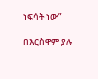ነፍሳት ነው”

በእርስዋም ያሉ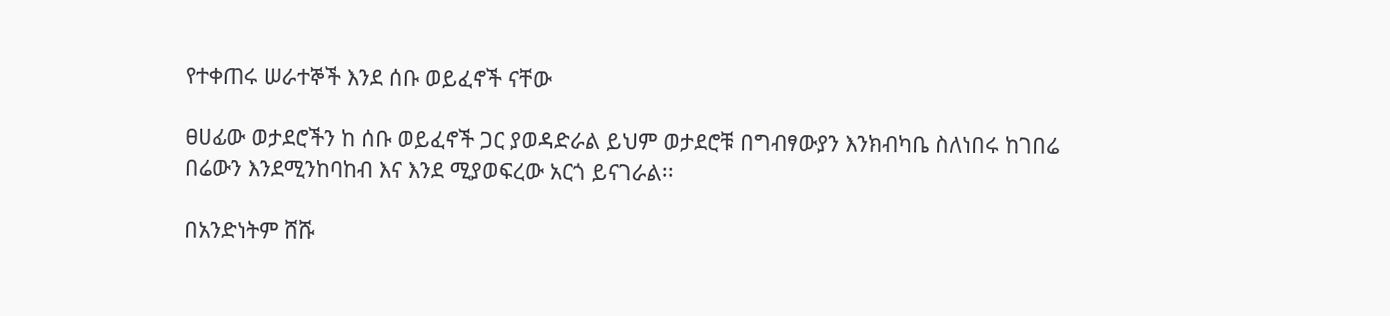የተቀጠሩ ሠራተኞች እንደ ሰቡ ወይፈኖች ናቸው

ፀሀፊው ወታደሮችን ከ ሰቡ ወይፈኖች ጋር ያወዳድራል ይህም ወታደሮቹ በግብፃውያን እንክብካቤ ስለነበሩ ከገበሬ በሬውን እንደሚንከባከብ እና እንደ ሚያወፍረው አርጎ ይናገራል፡፡

በአንድነትም ሸሹ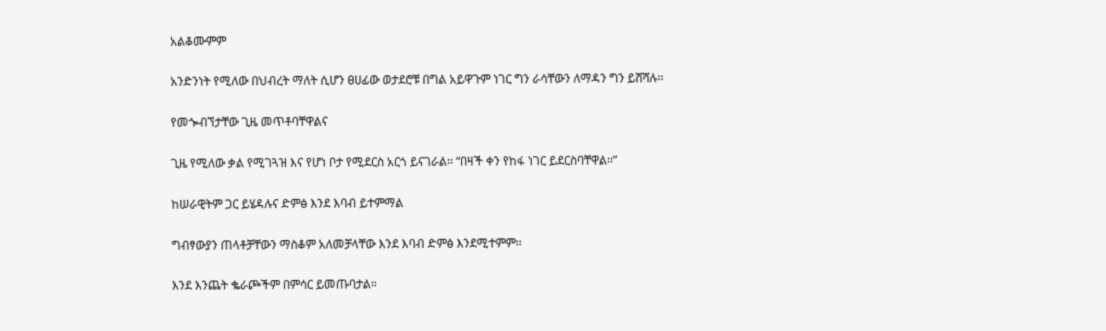አልቆሙምም

አንድንነት የሚለው በህብረት ማለት ሲሆን ፀሀፊው ወታደሮቹ በግል አይዋጉም ነገር ግን ራሳቸውን ለማዳን ግን ይሸሻሉ፡፡

የመጐብኘታቸው ጊዜ መጥቶባቸዋልና

ጊዜ የሚለው ቃል የሚገጓዝ እና የሆነ ቦታ የሚደርስ አርጎ ይናገራል፡፡ “በዛች ቀን የከፋ ነገር ይደርስባቸዋል፡፡”

ከሠራዊትም ጋር ይሄዳሉና ድምፅ እንደ እባብ ይተምማል

ግብፃውያን ጠላቶቻቸውን ማስቆም አለመቻላቸው እንደ እባብ ድምፅ እንደሚተምም፡፡

እንደ እንጨት ቈራጮችም በምሳር ይመጡባታል።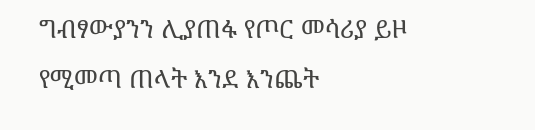ግብፃውያንን ሊያጠፋ የጦር መሳሪያ ይዞ የሚመጣ ጠላት እንደ እንጨት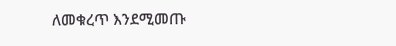ለመቁረጥ እንደሚመጡ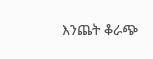እንጨት ቆራጭ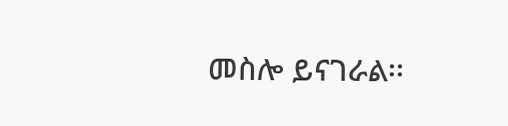መስሎ ይናገራል፡፡